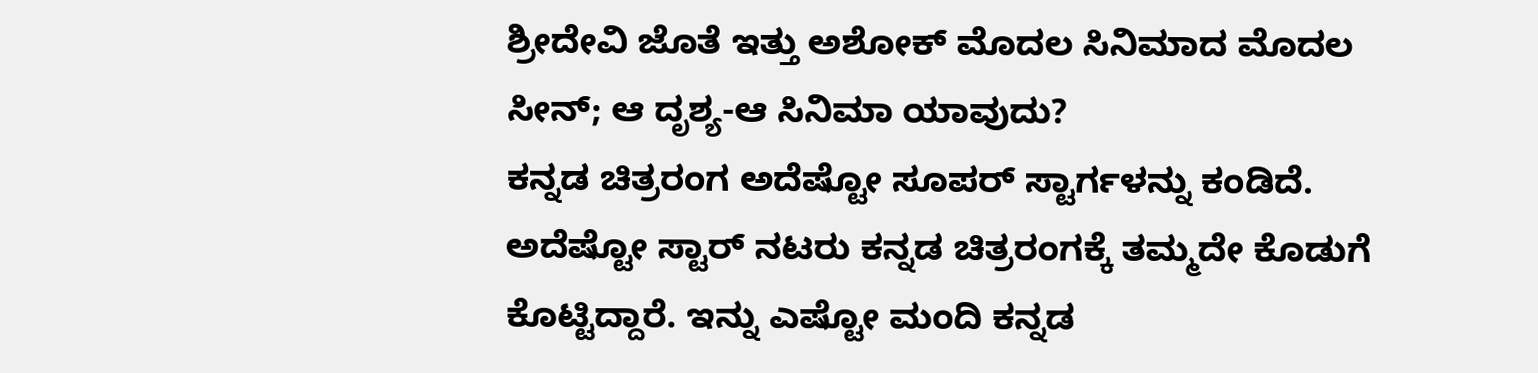ಶ್ರೀದೇವಿ ಜೊತೆ ಇತ್ತು ಅಶೋಕ್ ಮೊದಲ ಸಿನಿಮಾದ ಮೊದಲ ಸೀನ್; ಆ ದೃಶ್ಯ-ಆ ಸಿನಿಮಾ ಯಾವುದು?
ಕನ್ನಡ ಚಿತ್ರರಂಗ ಅದೆಷ್ಟೋ ಸೂಪರ್ ಸ್ಟಾರ್ಗಳನ್ನು ಕಂಡಿದೆ. ಅದೆಷ್ಟೋ ಸ್ಟಾರ್ ನಟರು ಕನ್ನಡ ಚಿತ್ರರಂಗಕ್ಕೆ ತಮ್ಮದೇ ಕೊಡುಗೆ ಕೊಟ್ಟಿದ್ದಾರೆ. ಇನ್ನು ಎಷ್ಟೋ ಮಂದಿ ಕನ್ನಡ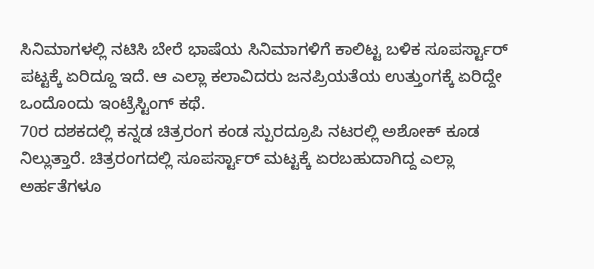ಸಿನಿಮಾಗಳಲ್ಲಿ ನಟಿಸಿ ಬೇರೆ ಭಾಷೆಯ ಸಿನಿಮಾಗಳಿಗೆ ಕಾಲಿಟ್ಟ ಬಳಿಕ ಸೂಪರ್ಸ್ಟಾರ್ ಪಟ್ಟಕ್ಕೆ ಏರಿದ್ದೂ ಇದೆ. ಆ ಎಲ್ಲಾ ಕಲಾವಿದರು ಜನಪ್ರಿಯತೆಯ ಉತ್ತುಂಗಕ್ಕೆ ಏರಿದ್ದೇ ಒಂದೊಂದು ಇಂಟ್ರೆಸ್ಟಿಂಗ್ ಕಥೆ.
70ರ ದಶಕದಲ್ಲಿ ಕನ್ನಡ ಚಿತ್ರರಂಗ ಕಂಡ ಸ್ಪುರದ್ರೂಪಿ ನಟರಲ್ಲಿ ಅಶೋಕ್ ಕೂಡ ನಿಲ್ಲುತ್ತಾರೆ. ಚಿತ್ರರಂಗದಲ್ಲಿ ಸೂಪರ್ಸ್ಟಾರ್ ಮಟ್ಟಕ್ಕೆ ಏರಬಹುದಾಗಿದ್ದ ಎಲ್ಲಾ ಅರ್ಹತೆಗಳೂ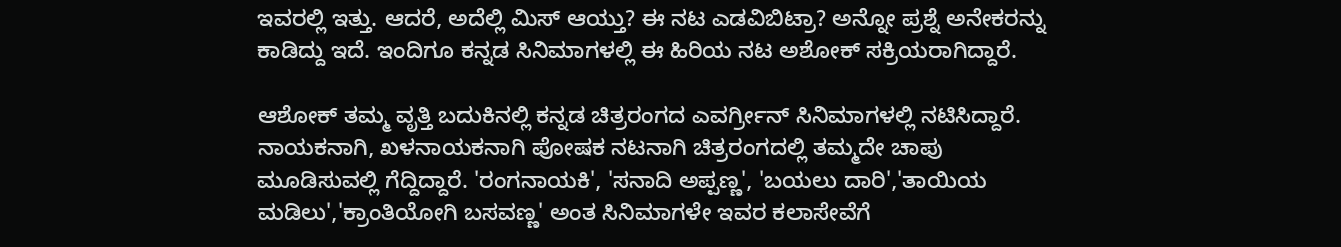ಇವರಲ್ಲಿ ಇತ್ತು. ಆದರೆ, ಅದೆಲ್ಲಿ ಮಿಸ್ ಆಯ್ತು? ಈ ನಟ ಎಡವಿಬಿಟ್ರಾ? ಅನ್ನೋ ಪ್ರಶ್ನೆ ಅನೇಕರನ್ನು ಕಾಡಿದ್ದು ಇದೆ. ಇಂದಿಗೂ ಕನ್ನಡ ಸಿನಿಮಾಗಳಲ್ಲಿ ಈ ಹಿರಿಯ ನಟ ಅಶೋಕ್ ಸಕ್ರಿಯರಾಗಿದ್ದಾರೆ.

ಆಶೋಕ್ ತಮ್ಮ ವೃತ್ತಿ ಬದುಕಿನಲ್ಲಿ ಕನ್ನಡ ಚಿತ್ರರಂಗದ ಎವರ್ಗ್ರೀನ್ ಸಿನಿಮಾಗಳಲ್ಲಿ ನಟಿಸಿದ್ದಾರೆ. ನಾಯಕನಾಗಿ, ಖಳನಾಯಕನಾಗಿ ಪೋಷಕ ನಟನಾಗಿ ಚಿತ್ರರಂಗದಲ್ಲಿ ತಮ್ಮದೇ ಚಾಪು ಮೂಡಿಸುವಲ್ಲಿ ಗೆದ್ದಿದ್ದಾರೆ. 'ರಂಗನಾಯಕಿ', 'ಸನಾದಿ ಅಪ್ಪಣ್ಣ', 'ಬಯಲು ದಾರಿ','ತಾಯಿಯ ಮಡಿಲು','ಕ್ರಾಂತಿಯೋಗಿ ಬಸವಣ್ಣ' ಅಂತ ಸಿನಿಮಾಗಳೇ ಇವರ ಕಲಾಸೇವೆಗೆ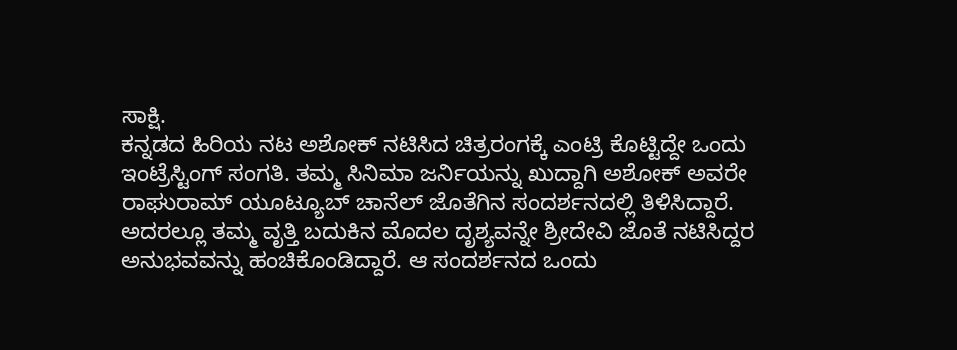ಸಾಕ್ಷಿ.
ಕನ್ನಡದ ಹಿರಿಯ ನಟ ಅಶೋಕ್ ನಟಿಸಿದ ಚಿತ್ರರಂಗಕ್ಕೆ ಎಂಟ್ರಿ ಕೊಟ್ಟಿದ್ದೇ ಒಂದು ಇಂಟ್ರೆಸ್ಟಿಂಗ್ ಸಂಗತಿ. ತಮ್ಮ ಸಿನಿಮಾ ಜರ್ನಿಯನ್ನು ಖುದ್ದಾಗಿ ಅಶೋಕ್ ಅವರೇ ರಾಘುರಾಮ್ ಯೂಟ್ಯೂಬ್ ಚಾನೆಲ್ ಜೊತೆಗಿನ ಸಂದರ್ಶನದಲ್ಲಿ ತಿಳಿಸಿದ್ದಾರೆ. ಅದರಲ್ಲೂ ತಮ್ಮ ವೃತ್ತಿ ಬದುಕಿನ ಮೊದಲ ದೃಶ್ಯವನ್ನೇ ಶ್ರೀದೇವಿ ಜೊತೆ ನಟಿಸಿದ್ದರ ಅನುಭವವನ್ನು ಹಂಚಿಕೊಂಡಿದ್ದಾರೆ. ಆ ಸಂದರ್ಶನದ ಒಂದು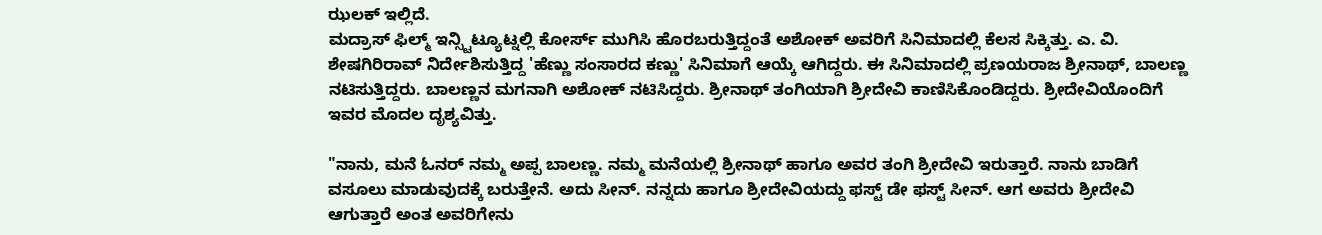ಝಲಕ್ ಇಲ್ಲಿದೆ.
ಮದ್ರಾಸ್ ಫಿಲ್ಮ್ ಇನ್ಸ್ಟಿಟ್ಯೂಟ್ನಲ್ಲಿ ಕೋರ್ಸ್ ಮುಗಿಸಿ ಹೊರಬರುತ್ತಿದ್ದಂತೆ ಅಶೋಕ್ ಅವರಿಗೆ ಸಿನಿಮಾದಲ್ಲಿ ಕೆಲಸ ಸಿಕ್ಕಿತ್ತು. ಎ. ವಿ. ಶೇಷಗಿರಿರಾವ್ ನಿರ್ದೇಶಿಸುತ್ತಿದ್ದ 'ಹೆಣ್ಣು ಸಂಸಾರದ ಕಣ್ಣು' ಸಿನಿಮಾಗೆ ಆಯ್ಕೆ ಆಗಿದ್ದರು. ಈ ಸಿನಿಮಾದಲ್ಲಿ ಪ್ರಣಯರಾಜ ಶ್ರೀನಾಥ್, ಬಾಲಣ್ಣ ನಟಿಸುತ್ತಿದ್ದರು. ಬಾಲಣ್ಣನ ಮಗನಾಗಿ ಅಶೋಕ್ ನಟಿಸಿದ್ದರು. ಶ್ರೀನಾಥ್ ತಂಗಿಯಾಗಿ ಶ್ರೀದೇವಿ ಕಾಣಿಸಿಕೊಂಡಿದ್ದರು. ಶ್ರೀದೇವಿಯೊಂದಿಗೆ ಇವರ ಮೊದಲ ದೃಶ್ಯವಿತ್ತು.

"ನಾನು, ಮನೆ ಓನರ್ ನಮ್ಮ ಅಪ್ಪ ಬಾಲಣ್ಣ. ನಮ್ಮ ಮನೆಯಲ್ಲಿ ಶ್ರೀನಾಥ್ ಹಾಗೂ ಅವರ ತಂಗಿ ಶ್ರೀದೇವಿ ಇರುತ್ತಾರೆ. ನಾನು ಬಾಡಿಗೆ ವಸೂಲು ಮಾಡುವುದಕ್ಕೆ ಬರುತ್ತೇನೆ. ಅದು ಸೀನ್. ನನ್ನದು ಹಾಗೂ ಶ್ರೀದೇವಿಯದ್ದು ಫಸ್ಟ್ ಡೇ ಫಸ್ಟ್ ಸೀನ್. ಆಗ ಅವರು ಶ್ರೀದೇವಿ ಆಗುತ್ತಾರೆ ಅಂತ ಅವರಿಗೇನು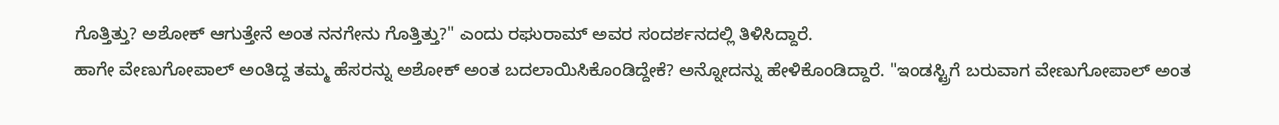ಗೊತ್ತಿತ್ತು? ಅಶೋಕ್ ಆಗುತ್ತೇನೆ ಅಂತ ನನಗೇನು ಗೊತ್ತಿತ್ತು?" ಎಂದು ರಘುರಾಮ್ ಅವರ ಸಂದರ್ಶನದಲ್ಲಿ ತಿಳಿಸಿದ್ದಾರೆ.
ಹಾಗೇ ವೇಣುಗೋಪಾಲ್ ಅಂತಿದ್ದ ತಮ್ಮ ಹೆಸರನ್ನು ಅಶೋಕ್ ಅಂತ ಬದಲಾಯಿಸಿಕೊಂಡಿದ್ದೇಕೆ? ಅನ್ನೋದನ್ನು ಹೇಳಿಕೊಂಡಿದ್ದಾರೆ. "ಇಂಡಸ್ಟ್ರಿಗೆ ಬರುವಾಗ ವೇಣುಗೋಪಾಲ್ ಅಂತ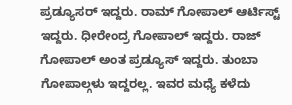ಪ್ರಡ್ಯೂಸರ್ ಇದ್ದರು. ರಾಮ್ ಗೋಪಾಲ್ ಆರ್ಟಿಸ್ಟ್ ಇದ್ದರು. ಧೀರೇಂದ್ರ ಗೋಪಾಲ್ ಇದ್ದರು. ರಾಜ್ ಗೋಪಾಲ್ ಅಂತ ಪ್ರಡ್ಯೂಸ್ ಇದ್ದರು. ತುಂಬಾ ಗೋಪಾಲ್ಗಳು ಇದ್ದರಲ್ಲ. ಇವರ ಮಧ್ಯೆ ಕಳೆದು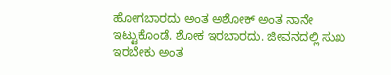ಹೋಗಬಾರದು ಅಂತ ಅಶೋಕ್ ಅಂತ ನಾನೇ ಇಟ್ಟುಕೊಂಡೆ. ಶೋಕ ಇರಬಾರದು. ಜೀವನದಲ್ಲಿ ಸುಖ ಇರಬೇಕು ಅಂತ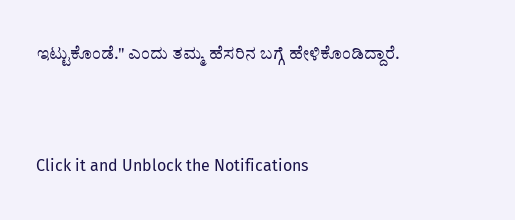ಇಟ್ಟುಕೊಂಡೆ." ಎಂದು ತಮ್ಮ ಹೆಸರಿನ ಬಗ್ಗೆ ಹೇಳಿಕೊಂಡಿದ್ದಾರೆ.


Click it and Unblock the Notifications